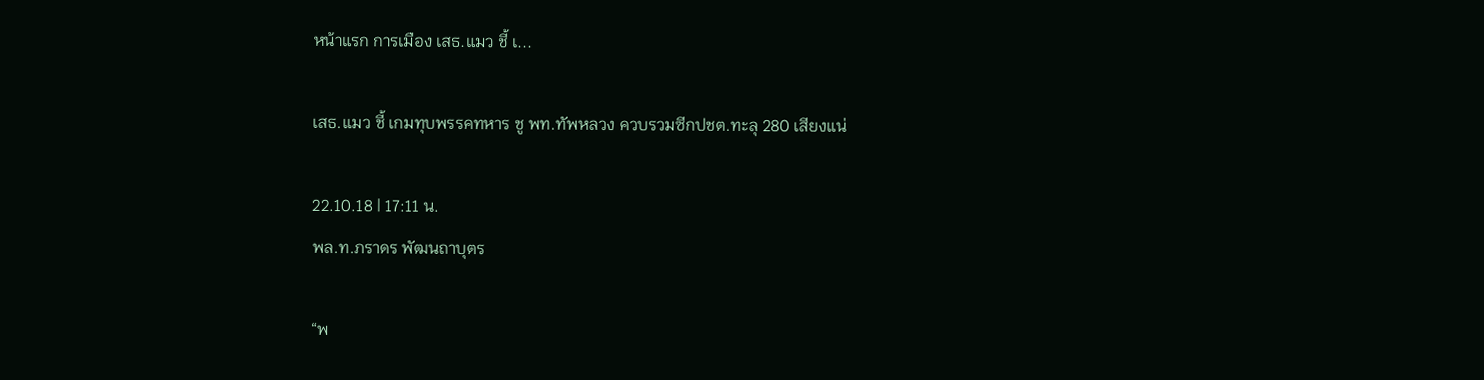หน้าแรก การเมือง เสธ.แมว ชี้ เ...

เสธ.แมว ชี้ เกมทุบพรรคทหาร ชู พท.ทัพหลวง ควบรวมซีกปชต.ทะลุ 280 เสียงแน่

22.10.18 | 17:11 น.
พล.ท.ภราดร พัฒนถาบุตร

“พ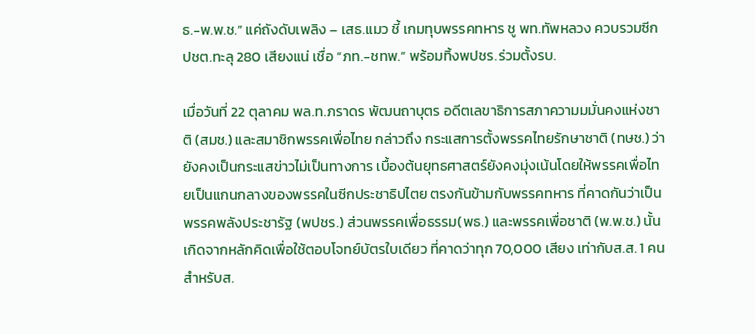ธ.-พ.พ.ช.” แค่ถังดับเพลิง – เสธ.แมว ชี้ เกมทุบพรรคทหาร ชู พท.ทัพหลวง ควบรวมซีกปชต.ทะลุ 280 เสียงแน่ เชื่อ “ภท.-ชทพ.” พร้อมทิ้งพปชร.ร่วมตั้งรบ.

เมื่อวันที่ 22 ตุลาคม พล.ท.ภราดร พัฒนถาบุตร อดีตเลขาธิการสภาความมมั่นคงแห่งชาติ (สมช.) และสมาชิกพรรคเพื่อไทย กล่าวถึง กระแสการตั้งพรรคไทยรักษาชาติ (ทษช.) ว่า ยังคงเป็นกระแสข่าวไม่เป็นทางการ เบื้องต้นยุทธศาสตร์ยังคงมุ่งเน้นโดยให้พรรคเพื่อไทยเป็นแกนกลางของพรรคในซีกประชาธิปไตย ตรงกันข้ามกับพรรคทหาร ที่คาดกันว่าเป็น พรรคพลังประชารัฐ (พปชร.) ส่วนพรรคเพื่อธรรม(พธ.) และพรรคเพื่อชาติ (พ.พ.ช.) นั้น เกิดจากหลักคิดเพื่อใช้ตอบโจทย์บัตรใบเดียว ที่คาดว่าทุก 70,000 เสียง เท่ากับส.ส. 1 คน สำหรับส.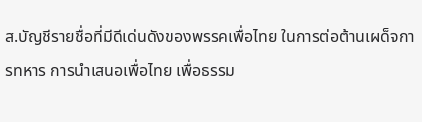ส.บัญชีรายชื่อที่มีดีเด่นดังของพรรคเพื่อไทย ในการต่อต้านเผด็จการทหาร การนำเสนอเพื่อไทย เพื่อธรรม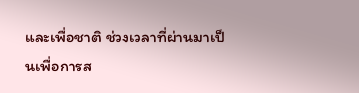และเพื่อชาติ ช่วงเวลาที่ผ่านมาเป็นเพื่อการส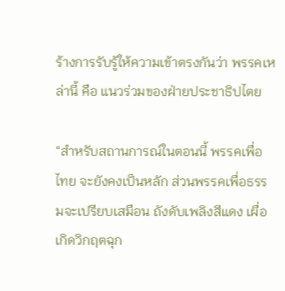ร้างการรับรู้ให้ความเข้าตรงกันว่า พรรคเหล่านี้ คือ แนวร่วมของฝ่ายประชาธิปไตย

“สำหรับสถานการณ์ในตอนนี้ พรรคเพื่อไทย จะยังคงเป็นหลัก ส่วนพรรคเพื่อธรรมจะเปรียบเสมือน ถังดับเพลิงสีแดง เผื่อเกิดวิกฤตฉุก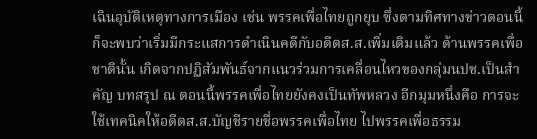เฉินอุบัติเหตุทางการเมือง เช่น พรรคเพื่อไทยถูกยุบ ซึ่งตามทิศทางข่าวตอนนี้ ก็จะพบว่าเริ่มมีกระแสการดำเนินคดีกับอดีตส.ส.เพิ่มเติมแล้ว ด้านพรรคเพื่อชาตินั้น เกิดจากปฏิสัมพันธ์จากแนวร่วมการเคลื่อนไหวของกลุ่มนปช.เป็นสำคัญ บทสรุป ณ ตอนนี้พรรคเพื่อไทยยังคงเป็นทัพหลวง อีกมุมหนึ่งคือ การจะใช้เทคนิคให้อดีตส.ส.บัญชีรายชื่อพรรคเพื่อไทย ไปพรรคเพื่อธรรม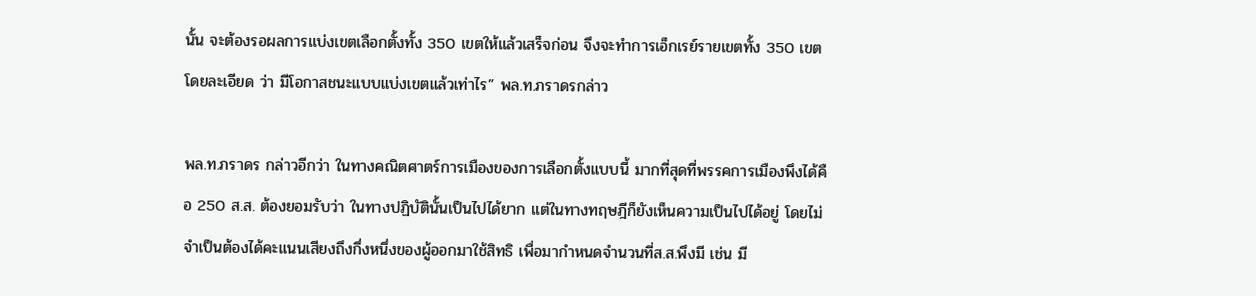นั้น จะต้องรอผลการแบ่งเขตเลือกตั้งทั้ง 350 เขตให้แล้วเสร็จก่อน จึงจะทำการเอ็กเรย์รายเขตทั้ง 350 เขตโดยละเอียด ว่า มีโอกาสชนะแบบแบ่งเขตแล้วเท่าไร” พล.ท.ภราดรกล่าว

พล.ท.ภราดร กล่าวอีกว่า ในทางคณิตศาตร์การเมืองของการเลือกตั้งแบบนี้ มากที่สุดที่พรรคการเมืองพึงได้คือ 250 ส.ส. ต้องยอมรับว่า ในทางปฏิบัตินั้นเป็นไปได้ยาก แต่ในทางทฤษฎีก็ยังเห็นความเป็นไปได้อยู่ โดยไม่จำเป็นต้องได้คะแนนเสียงถึงกึ่งหนึ่งของผู้ออกมาใช้สิทธิ เพื่อมากำหนดจำนวนที่ส.ส.พึงมี เช่น มี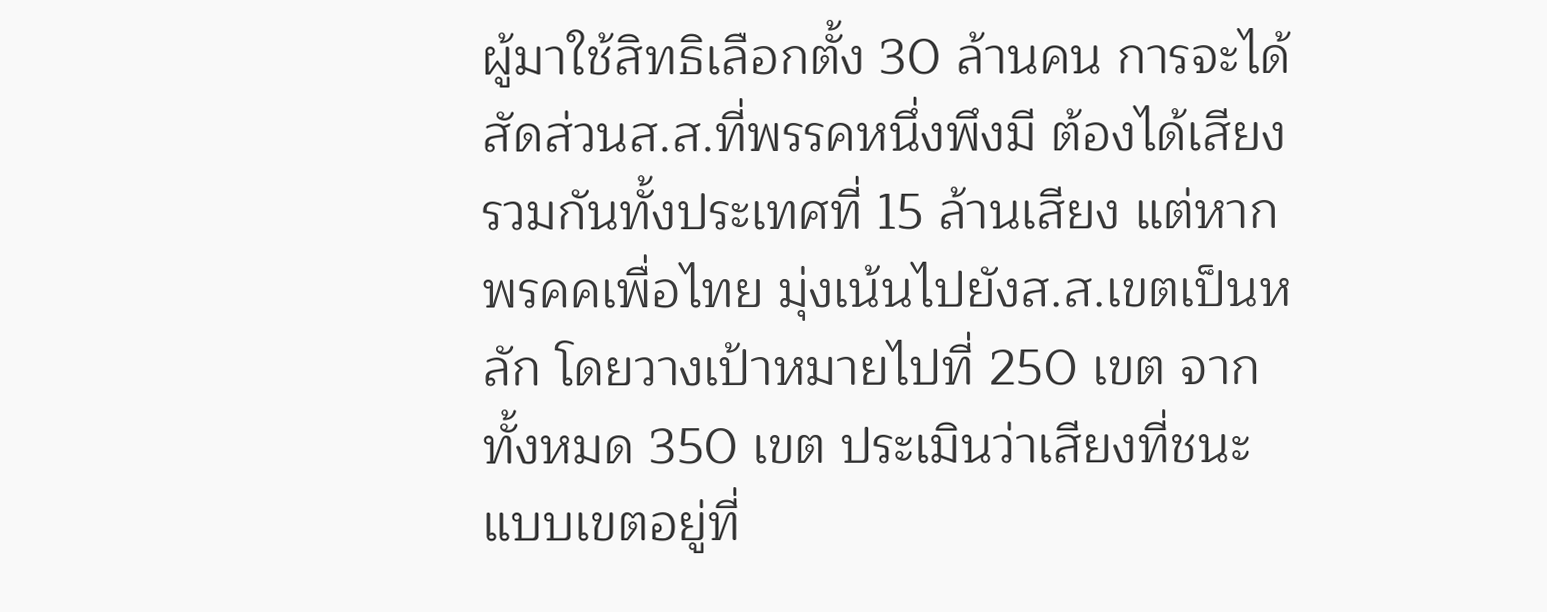ผู้มาใช้สิทธิเลือกตั้ง 30 ล้านคน การจะได้สัดส่วนส.ส.ที่พรรคหนึ่งพึงมี ต้องได้เสียงรวมกันทั้งประเทศที่ 15 ล้านเสียง แต่หากพรคคเพื่อไทย มุ่งเน้นไปยังส.ส.เขตเป็นหลัก โดยวางเป้าหมายไปที่ 250 เขต จากทั้งหมด 350 เขต ประเมินว่าเสียงที่ชนะแบบเขตอยู่ที่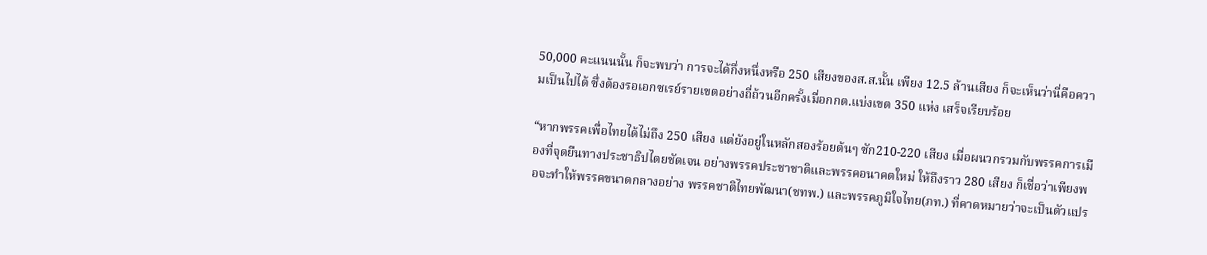50,000 คะแนนนั้น ก็จะพบว่า การจะได้กึ่งหนึ่งหรือ 250 เสียงของส.ส.นั้น เพียง 12.5 ล้านเสียง ก็จะเห็นว่านี่คือความเป็นไปได้ ซึ่งต้องรอเอกซเรย์รายเขตอย่างถี่ถ้วนอีกครั้งเมื่อกกต.แบ่งเขต 350 แห่ง เสร็จเรียบร้อย

“หากพรรคเพื่อไทยได้ไม่ถึง 250 เสียง แต่ยังอยู่ในหลักสองร้อยต้นๆ ซัก210-220 เสียง เมื่อผนวกรวมกับพรรคการเมืองที่จุดยืนทางประชาธิปไตยชัดเจน อย่างพรรคประชาชาติและพรรคอนาคตใหม่ ให้ถึงราว 280 เสียง ก็เชื่อว่าเพียงพอจะทำให้พรรคขนาดกลางอย่าง พรรคชาติไทยพัฒนา(ชทพ.) และพรรคภูมิใจไทย(ภท.) ที่คาดหมายว่าจะเป็นตัวแปร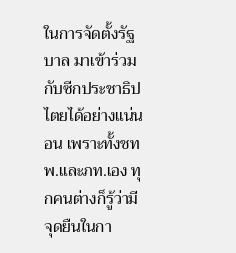ในการจัดตั้งรัฐบาล มาเข้าร่วมกับซีกประชาธิปไตยได้อย่างแน่นอน เพราะทั้งชทพ.และภท.เอง ทุกคนต่างก็รู้ว่ามีจุดยืนในกา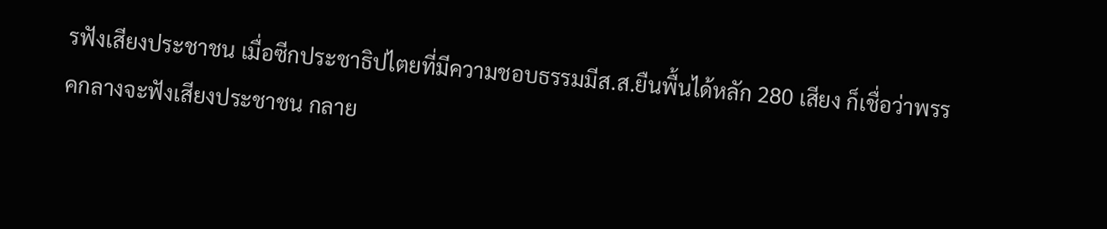รฟังเสียงประชาชน เมื่อซีกประชาธิปไตยที่มีความชอบธรรมมีส.ส.ยืนพื้นได้หลัก 280 เสียง ก็เชื่อว่าพรรคกลางจะฟังเสียงประชาชน กลาย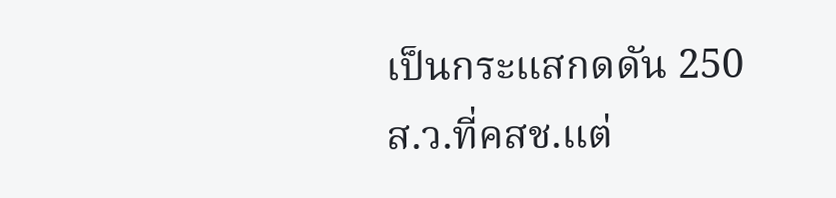เป็นกระแสกดดัน 250 ส.ว.ที่คสช.แต่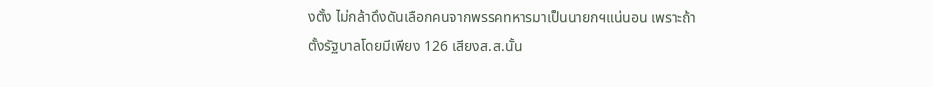งตั้ง ไม่กล้าดึงดันเลือกคนจากพรรคทหารมาเป็นนายกฯแน่นอน เพราะถ้าตั้งรัฐบาลโดยมีเพียง 126 เสียงส.ส.นั้น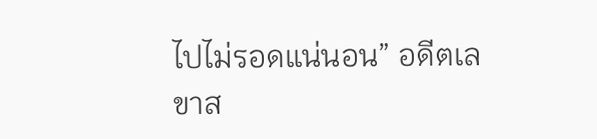ไปไม่รอดแน่นอน” อดีตเลขาส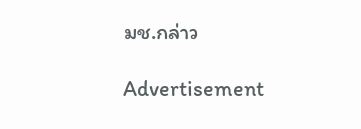มช.กล่าว

Advertisement